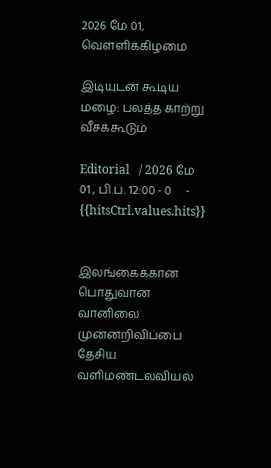2026 மே 01, வெள்ளிக்கிழமை

இடியுடன் கூடிய மழை: பலத்த காற்று வீசக்கூடும்

Editorial   / 2026 மே 01 , பி.ப. 12:00 - 0     - {{hitsCtrl.values.hits}}


இலங்கைக்கான பொதுவான வானிலை முன்னறிவிப்பை தேசிய வளிமண்டலவியல்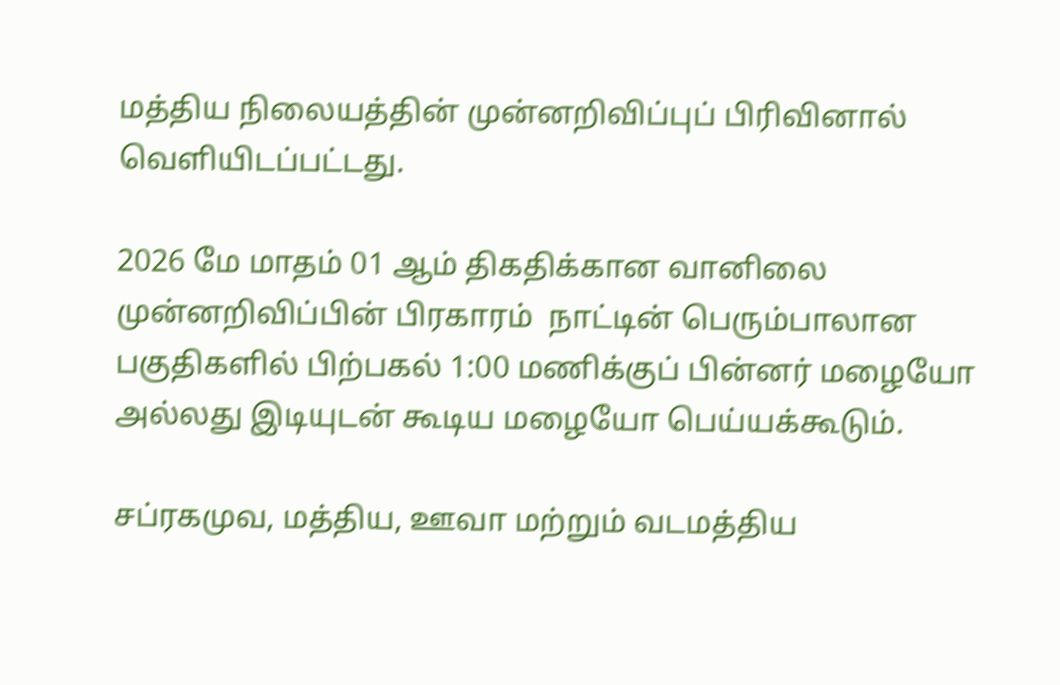மத்திய நிலையத்தின் முன்னறிவிப்புப் பிரிவினால் வெளியிடப்பட்டது.

2026 மே மாதம் 01 ஆம் திகதிக்கான வானிலை முன்னறிவிப்பின் பிரகாரம்  நாட்டின் பெரும்பாலான பகுதிகளில் பிற்பகல் 1:00 மணிக்குப் பின்னர் மழையோ அல்லது இடியுடன் கூடிய மழையோ பெய்யக்கூடும்.

சப்ரகமுவ, மத்திய, ஊவா மற்றும் வடமத்திய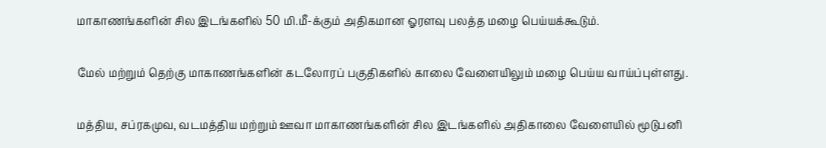மாகாணங்களின் சில இடங்களில் 50 மி.மீ-க்கும் அதிகமான ஓரளவு பலத்த மழை பெய்யக்கூடும்.

மேல் மற்றும் தெற்கு மாகாணங்களின் கடலோரப் பகுதிகளில் காலை வேளையிலும் மழை பெய்ய வாய்ப்புள்ளது.

மத்திய, சப்ரகமுவ, வடமத்திய மற்றும் ஊவா மாகாணங்களின் சில இடங்களில் அதிகாலை வேளையில் மூடுபனி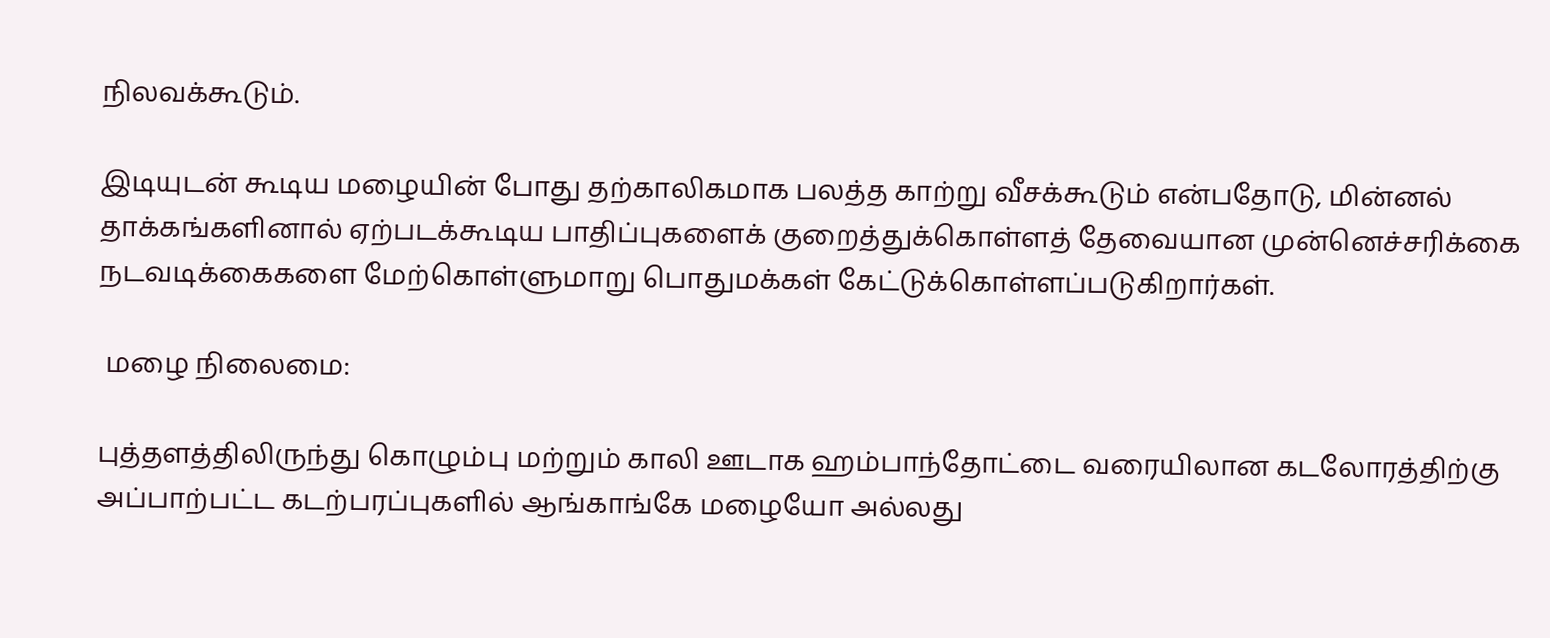நிலவக்கூடும்.

இடியுடன் கூடிய மழையின் போது தற்காலிகமாக பலத்த காற்று வீசக்கூடும் என்பதோடு, மின்னல் தாக்கங்களினால் ஏற்படக்கூடிய பாதிப்புகளைக் குறைத்துக்கொள்ளத் தேவையான முன்னெச்சரிக்கை நடவடிக்கைகளை மேற்கொள்ளுமாறு பொதுமக்கள் கேட்டுக்கொள்ளப்படுகிறார்கள்.

 மழை நிலைமை:

புத்தளத்திலிருந்து கொழும்பு மற்றும் காலி ஊடாக ஹம்பாந்தோட்டை வரையிலான கடலோரத்திற்கு அப்பாற்பட்ட கடற்பரப்புகளில் ஆங்காங்கே மழையோ அல்லது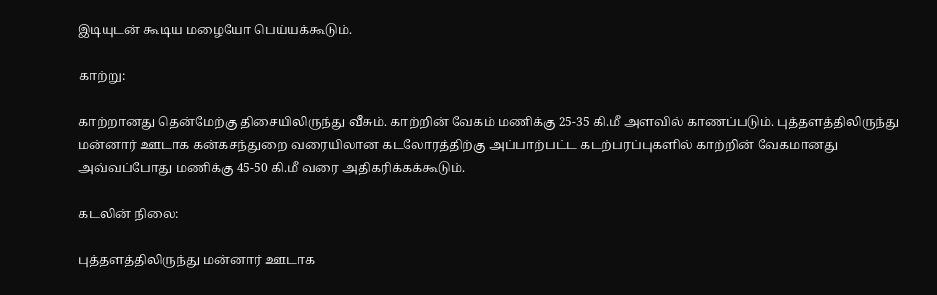இடியுடன் கூடிய மழையோ பெய்யக்கூடும்.

காற்று:

காற்றானது தென்மேற்கு திசையிலிருந்து வீசும். காற்றின் வேகம் மணிக்கு 25-35 கி.மீ அளவில் காணப்படும். புத்தளத்திலிருந்து மன்னார் ஊடாக கன்கசந்துறை வரையிலான கடலோரத்திற்கு அப்பாற்பட்ட கடற்பரப்புகளில் காற்றின் வேகமானது அவ்வப்போது மணிக்கு 45-50 கி.மீ வரை அதிகரிக்கக்கூடும்.

கடலின் நிலை:

புத்தளத்திலிருந்து மன்னார் ஊடாக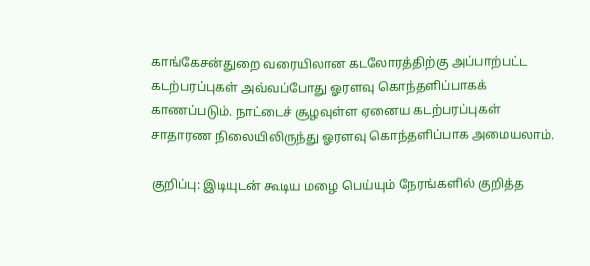காங்கேசன்துறை வரையிலான கடலோரத்திற்கு அப்பாற்பட்ட கடற்பரப்புகள் அவ்வப்போது ஓரளவு கொந்தளிப்பாகக் காணப்படும். நாட்டைச் சூழவுள்ள ஏனைய கடற்பரப்புகள் சாதாரண நிலையிலிருந்து ஓரளவு கொந்தளிப்பாக அமையலாம்.

குறிப்பு: இடியுடன் கூடிய மழை பெய்யும் நேரங்களில் குறித்த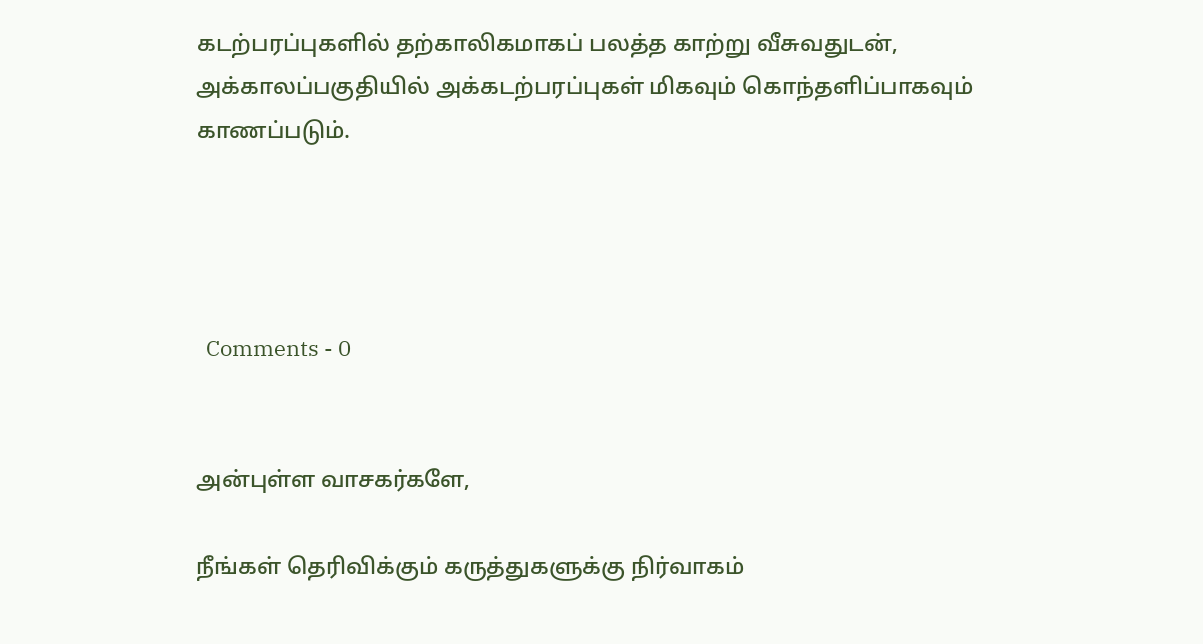கடற்பரப்புகளில் தற்காலிகமாகப் பலத்த காற்று வீசுவதுடன், அக்காலப்பகுதியில் அக்கடற்பரப்புகள் மிகவும் கொந்தளிப்பாகவும் காணப்படும்.




  Comments - 0


அன்புள்ள வாசகர்களே,

நீங்கள் தெரிவிக்கும் கருத்துகளுக்கு நிர்வாகம்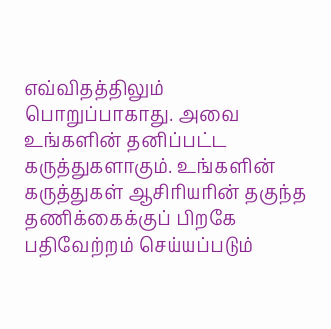எவ்விதத்திலும் பொறுப்பாகாது. அவை உங்களின் தனிப்பட்ட கருத்துகளாகும். உங்களின் கருத்துகள் ஆசிரியரின் தகுந்த தணிக்கைக்குப் பிறகே பதிவேற்றம் செய்யப்படும்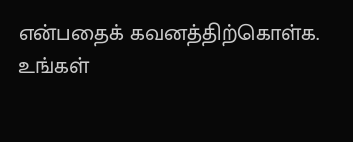என்பதைக் கவனத்திற்கொள்க. உங்கள்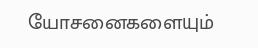யோசனைகளையும்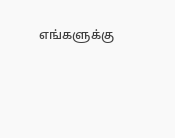எங்களுக்கு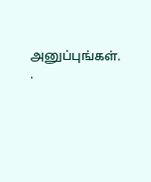அனுப்புங்கள். .